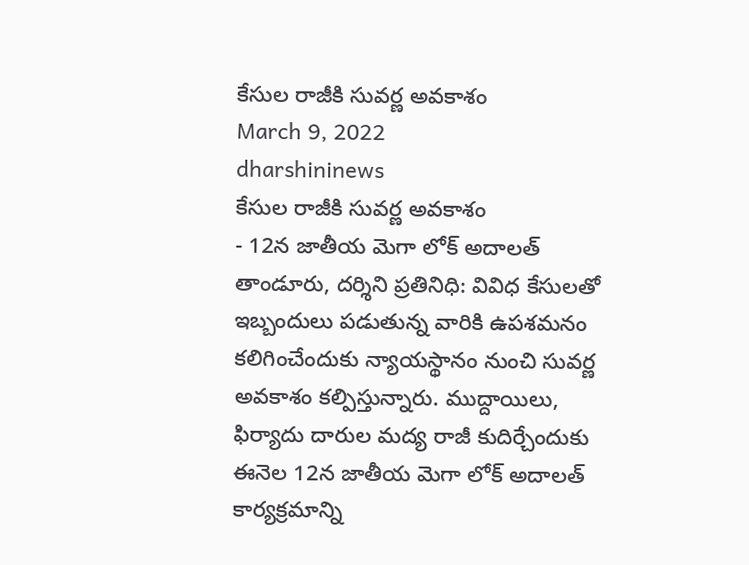కేసుల రాజీకి సువర్ణ అవకాశం
March 9, 2022
dharshininews
కేసుల రాజీకి సువర్ణ అవకాశం
- 12న జాతీయ మెగా లోక్ అదాలత్
తాండూరు, దర్శిని ప్రతినిధి: వివిధ కేసులతో ఇబ్బందులు పడుతున్న వారికి ఉపశమనం కలిగించేందుకు న్యాయస్థానం నుంచి సువర్ణ అవకాశం కల్పిస్తున్నారు. ముద్దాయిలు, ఫిర్యాదు దారుల మద్య రాజీ కుదిర్చేందుకు ఈనెల 12న జాతీయ మెగా లోక్ అదాలత్ కార్యక్రమాన్ని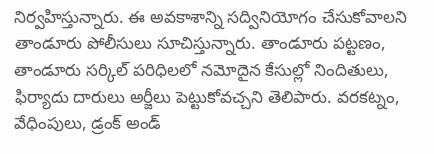నిర్వహిస్తున్నారు. ఈ అవకాశాన్ని సద్వినియోగం చేసుకోవాలని తాండూరు పోలీసులు సూచిస్తున్నారు. తాండూరు పట్టణం, తాండూరు సర్కిల్ పరిధిలలో నమోదైన కేసుల్లో నిందితులు, ఫిర్యాదు దారులు అర్జీలు పెట్టుకోవచ్చని తెలిపారు. వరకట్నం, వేధింపులు, డ్రంక్ అండ్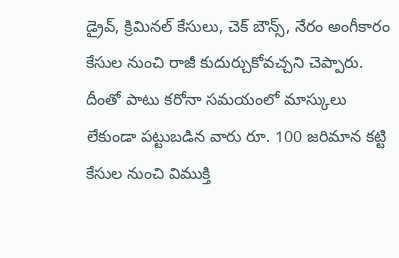డ్రైవ్, క్రిమినల్ కేసులు, చెక్ బౌన్స్, నేరం అంగీకారం కేసుల నుంచి రాజీ కుదుర్చుకోవచ్చని చెప్పారు. దీంతో పాటు కరోనా సమయంలో మాస్కులు లేకుండా పట్టుబడిన వారు రూ. 100 జరిమాన కట్టి కేసుల నుంచి విముక్తి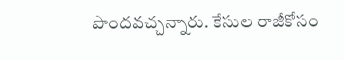పొందవచ్చన్నారు. కేసుల రాజీకోసం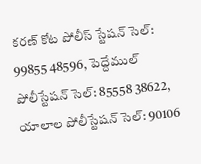కరణ్ కోట పోలీస్ స్టేషన్ సెల్: 99855 48596, పెద్దేముల్ పోలీస్టేషన్ సెల్: 85558 38622, యాలాల పోలీస్టేషన్ సెల్: 90106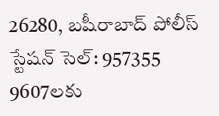26280, బషీరాబాద్ పోలీస్ స్టేషన్ సెల్: 957355 9607లకు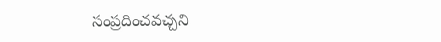సంప్రదించవచ్చని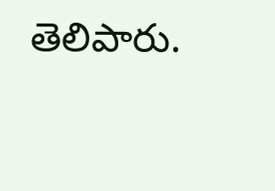తెలిపారు.